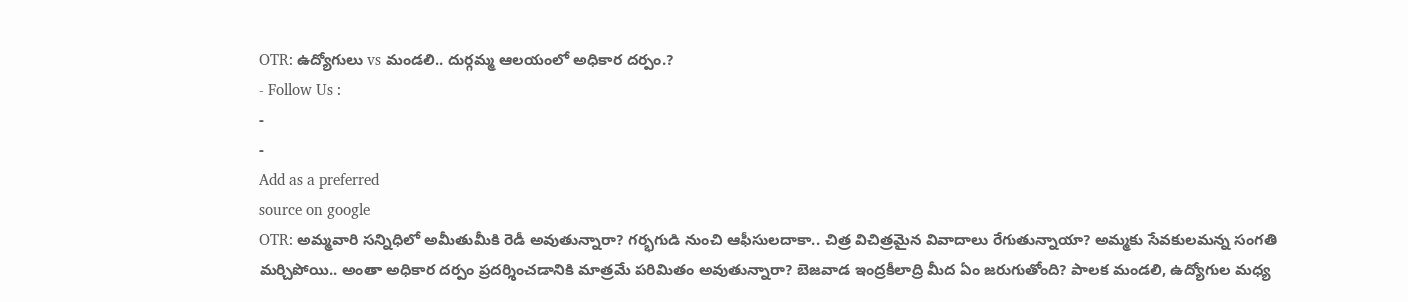OTR: ఉద్యోగులు vs మండలి.. దుర్గమ్మ ఆలయంలో అధికార దర్పం.?
- Follow Us :
-
-
Add as a preferred
source on google
OTR: అమ్మవారి సన్నిధిలో అమీతుమీకి రెడీ అవుతున్నారా? గర్భగుడి నుంచి ఆఫీసులదాకా.. చిత్ర విచిత్రమైన వివాదాలు రేగుతున్నాయా? అమ్మకు సేవకులమన్న సంగతి మర్చిపోయి.. అంతా అధికార దర్పం ప్రదర్శించడానికి మాత్రమే పరిమితం అవుతున్నారా? బెజవాడ ఇంద్రకీలాద్రి మీద ఏం జరుగుతోంది? పాలక మండలి, ఉద్యోగుల మధ్య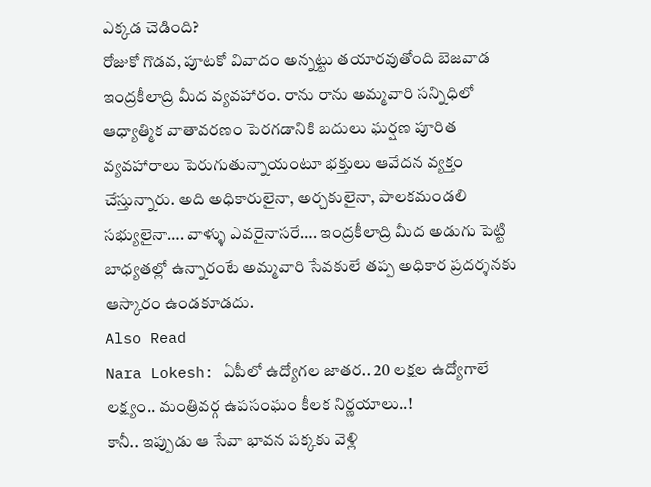ఎక్కడ చెడింది?
రోజుకో గొడవ, పూటకో వివాదం అన్నట్టు తయారవుతోంది బెజవాడ ఇంద్రకీలాద్రి మీద వ్యవహారం. రాను రాను అమ్మవారి సన్నిధిలో ఆధ్యాత్మిక వాతావరణం పెరగడానికి బదులు ఘర్షణ పూరిత వ్యవహారాలు పెరుగుతున్నాయంటూ భక్తులు ఆవేదన వ్యక్తం చేస్తున్నారు. అది అధికారులైనా, అర్చకులైనా, పాలకమండలి సభ్యులైనా…. వాళ్ళు ఎవరైనాసరే…. ఇంద్రకీలాద్రి మీద అడుగు పెట్టి బాధ్యతల్లో ఉన్నారంటే అమ్మవారి సేవకులే తప్ప అధికార ప్రదర్శనకు ఆస్కారం ఉండకూడదు.
Also Read
Nara Lokesh: ఏపీలో ఉద్యోగల జాతర.. 20 లక్షల ఉద్యోగాలే లక్ష్యం.. మంత్రివర్గ ఉపసంఘం కీలక నిర్ణయాలు..!
కానీ.. ఇప్పుడు ఆ సేవా భావన పక్కకు వెళ్లి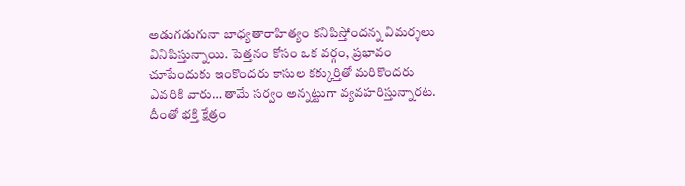అడుగడుగునా బాధ్యతారాహిత్యం కనిపిస్తోందన్న విమర్శలు వినిపిస్తున్నాయి. పెత్తనం కోసం ఒక వర్గం, ప్రభావం చూపేందుకు ఇంకొందరు కాసుల కక్కుర్తితో మరికొందరు ఎవరికి వారు… తామే సర్వం అన్నట్టుగా వ్యవహరిస్తున్నారట. దీంతో భక్తి క్షేత్రం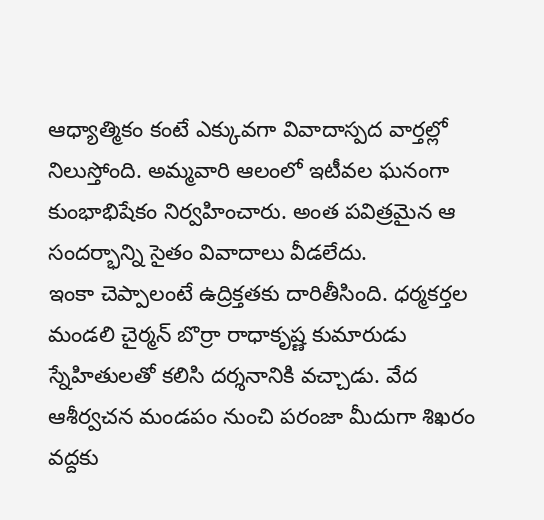ఆధ్యాత్మికం కంటే ఎక్కువగా వివాదాస్పద వార్తల్లో నిలుస్తోంది. అమ్మవారి ఆలంలో ఇటీవల ఘనంగా కుంభాభిషేకం నిర్వహించారు. అంత పవిత్రమైన ఆ సందర్భాన్ని సైతం వివాదాలు వీడలేదు.
ఇంకా చెప్పాలంటే ఉద్రిక్తతకు దారితీసింది. ధర్మకర్తల మండలి చైర్మన్ బొర్రా రాధాకృష్ణ కుమారుడు స్నేహితులతో కలిసి దర్శనానికి వచ్చాడు. వేద ఆశీర్వచన మండపం నుంచి పరంజా మీదుగా శిఖరం వద్దకు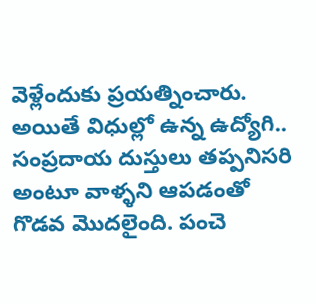వెళ్లేందుకు ప్రయత్నించారు. అయితే విధుల్లో ఉన్న ఉద్యోగి.. సంప్రదాయ దుస్తులు తప్పనిసరి అంటూ వాళ్ళని ఆపడంతో గొడవ మొదలైంది. పంచె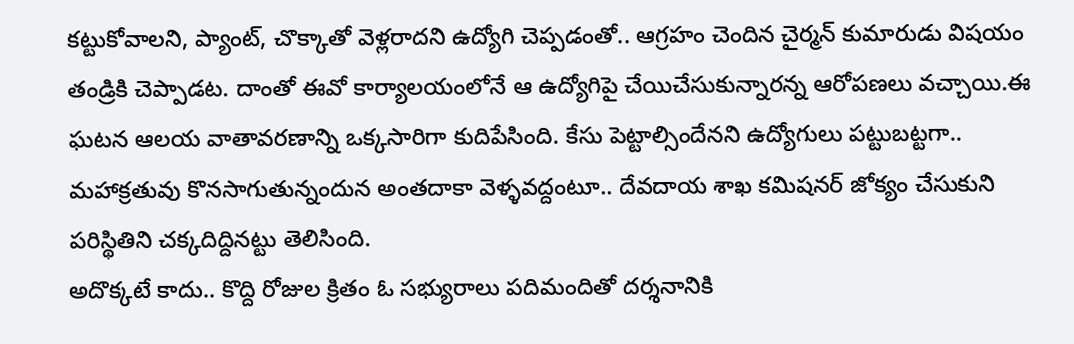కట్టుకోవాలని, ప్యాంట్, చొక్కాతో వెళ్లరాదని ఉద్యోగి చెప్పడంతో.. ఆగ్రహం చెందిన చైర్మన్ కుమారుడు విషయం తండ్రికి చెప్పాడట. దాంతో ఈవో కార్యాలయంలోనే ఆ ఉద్యోగిపై చేయిచేసుకున్నారన్న ఆరోపణలు వచ్చాయి.ఈ ఘటన ఆలయ వాతావరణాన్ని ఒక్కసారిగా కుదిపేసింది. కేసు పెట్టాల్సిందేనని ఉద్యోగులు పట్టుబట్టగా.. మహాక్రతువు కొనసాగుతున్నందున అంతదాకా వెళ్ళవద్దంటూ.. దేవదాయ శాఖ కమిషనర్ జోక్యం చేసుకుని పరిస్థితిని చక్కదిద్దినట్టు తెలిసింది.
అదొక్కటే కాదు.. కొద్ది రోజుల క్రితం ఓ సభ్యురాలు పదిమందితో దర్శనానికి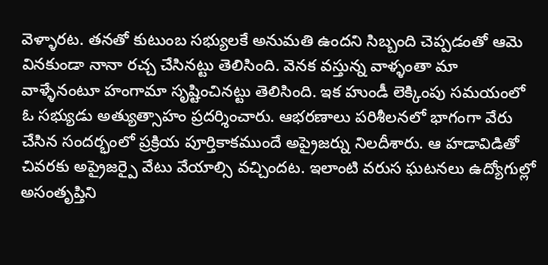వెళ్ళారట. తనతో కుటుంబ సభ్యులకే అనుమతి ఉందని సిబ్బంది చెప్పడంతో ఆమె వినకుండా నానా రచ్చ చేసినట్టు తెలిసింది. వెనక వస్తున్న వాళ్ళంతా మా వాళ్ళేనంటూ హంగామా సృష్టించినట్టు తెలిసింది. ఇక హుండీ లెక్కింపు సమయంలో ఓ సభ్యుడు అత్యుత్సాహం ప్రదర్శించారు. ఆభరణాలు పరిశీలనలో భాగంగా వేరు చేసిన సందర్భంలో ప్రక్రియ పూర్తికాకముందే అప్రైజర్ను నిలదీశారు. ఆ హడావిడితో చివరకు అప్రైజర్పై వేటు వేయాల్సి వచ్చిందట. ఇలాంటి వరుస ఘటనలు ఉద్యోగుల్లో అసంతృప్తిని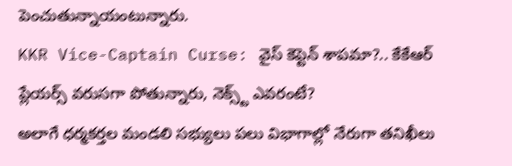పెంచుతున్నాయంటున్నారు.
KKR Vice-Captain Curse: వైస్ కెప్టెన్ శాపమా?.. కేకేఆర్ ప్లేయర్స్ వరుసగా పోతున్నారు, నెక్స్ట్ ఎవరంటే?
అలాగే ధర్మకర్తల మండలి సభ్యులు పలు విభాగాల్లో నేరుగా తనిఖీలు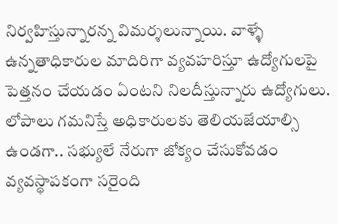నిర్వహిస్తున్నారన్న విమర్శలున్నాయి. వాళ్ళే ఉన్నతాధికారుల మాదిరిగా వ్యవహరిస్తూ ఉద్యోగులపై పెత్తనం చేయడం ఏంటని నిలదీస్తున్నారు ఉద్యోగులు. లోపాలు గమనిస్తే అధికారులకు తెలియజేయాల్సి ఉండగా.. సభ్యులే నేరుగా జోక్యం చేసుకోవడం వ్యవస్థాపకంగా సరైంది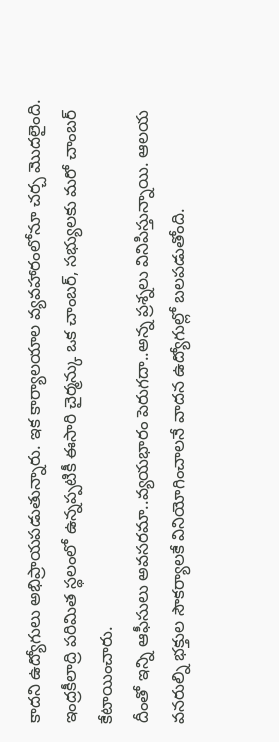కాదని ఉద్యోగులు అభిప్రాయపడుతున్నారు. ఇక కార్యాలయాల వ్యవహారంలోనూ చర్చ మొదలైంది. ఇంద్రకీలాద్రి పరిమిత స్థలంలో ఉన్నప్పటికీ ఈసారి చైర్మన్కు ఒక చాంబర్, సభ్యులకు మరో చాంబర్ కేటాయించారు.
దీంతో ఇన్ని ఆఫీసులు అవసరమా..వ్యయభారం పెరుగదా..అన్న ప్రశ్నలు వినిపిస్తున్నాయి. ఆలయ వనరుల్ని భక్తుల సౌకర్యాలకే వినియోగించాలనే వాదన ఉద్యోగుల్లో బలపడుతోంది.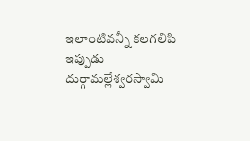ఇలాంటివన్నీ కలగలిపి ఇప్పుడు దుర్గామల్లేశ్వరస్వామి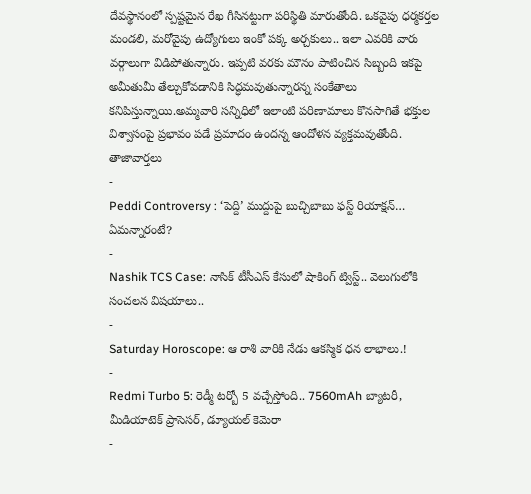దేవస్థానంలో స్పష్టమైన రేఖ గీసినట్టుగా పరిస్థితి మారుతోంది. ఒకవైపు ధర్మకర్తల మండలి, మరోవైపు ఉద్యోగులు ఇంకో పక్క అర్చకులు.. ఇలా ఎవరికి వారు వర్గాలుగా విడిపోతున్నారు. ఇప్పటి వరకు మౌనం పాటించిన సిబ్బంది ఇకపై అమీతుమీ తేల్చుకోవడానికి సిద్ధమవుతున్నారన్న సంకేతాలు కనిపిస్తున్నాయి.అమ్మవారి సన్నిధిలో ఇలాంటి పరిణామాలు కొనసాగితే భక్తుల విశ్వాసంపై ప్రభావం పడే ప్రమాదం ఉందన్న ఆందోళన వ్యక్తమవుతోంది.
తాజావార్తలు
-
Peddi Controversy : ‘పెద్ది’ ముద్దుపై బుచ్చిబాబు ఫస్ట్ రియాక్షన్… ఏమన్నారంటే?
-
Nashik TCS Case: నాసిక్ టీసీఎస్ కేసులో షాకింగ్ ట్విస్ట్.. వెలుగులోకి సంచలన విషయాలు..
-
Saturday Horoscope: ఆ రాశి వారికి నేడు ఆకస్మిక ధన లాభాలు.!
-
Redmi Turbo 5: రెడ్మీ టర్బో 5 వచ్చేస్తోంది.. 7560mAh బ్యాటరీ, మీడియాటెక్ ప్రాసెసర్, డ్యూయల్ కెమెరా
-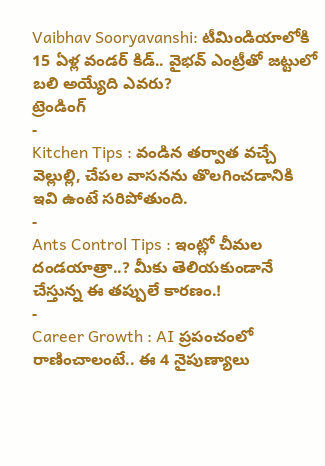Vaibhav Sooryavanshi: టీమిండియాలోకి 15 ఏళ్ల వండర్ కిడ్.. వైభవ్ ఎంట్రీతో జట్టులో బలి అయ్యేది ఎవరు?
ట్రెండింగ్
-
Kitchen Tips : వండిన తర్వాత వచ్చే వెల్లుల్లి, చేపల వాసనను తొలగించడానికి ఇవి ఉంటే సరిపోతుంది.
-
Ants Control Tips : ఇంట్లో చీమల దండయాత్రా..? మీకు తెలియకుండానే చేస్తున్న ఈ తప్పులే కారణం.!
-
Career Growth : AI ప్రపంచంలో రాణించాలంటే.. ఈ 4 నైపుణ్యాలు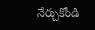నేర్చుకోండి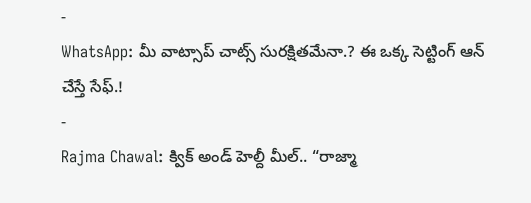-
WhatsApp: మీ వాట్సాప్ చాట్స్ సురక్షితమేనా.? ఈ ఒక్క సెట్టింగ్ ఆన్ చేస్తే సేఫ్.!
-
Rajma Chawal: క్విక్ అండ్ హెల్దీ మీల్.. “రాజ్మా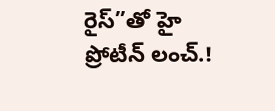రైస్”తో హై ప్రోటీన్ లంచ్.!